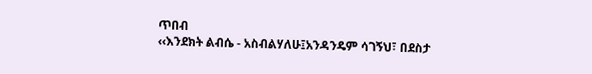ጥበብ
‹‹እንደክት ልብሴ - አስብልሃለሁ፤አንዳንዴም ሳገኝህ፣ በደስታ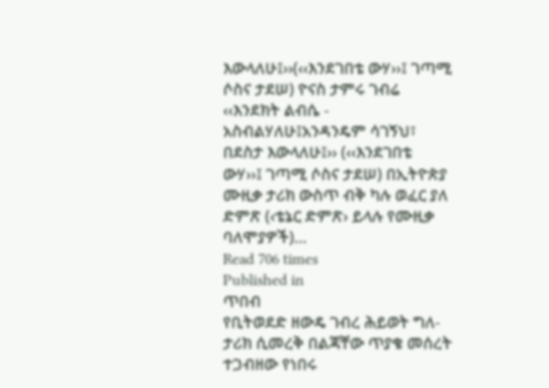እውላለሁ፤››(‹‹እንደገበቴ ውሃ››፤ ገጣሚ ሶስና ታደሠ) ዮናስ ታምሩ ገብሬ ‹‹እንደክት ልብሴ - አስብልሃለሁ፤አንዳንዴም ሳገኝህ፣ በደስታ እውላለሁ፤›› (‹‹እንደገበቴ ውሃ››፤ ገጣሚ ሶስና ታደሠ) በኢትዮጵያ ሙዚቃ ታሪክ ውስጥ ብቅ ካሉ ወፈር ያለ ድምጽ (‹ቴኔር ድምጽ› ይላሉ የሙዚቃ ባለሞያዎች)…
Read 706 times
Published in
ጥበብ
የቢትወደድ ዘውዴ ገብረ ሕይወት ግለ-ታሪክ ሲመረቅ በልጃቸው ጥያቄ መሰረት ተጋብዘው የነበሩ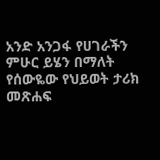አንድ አንጋፋ የሀገራችን ምሁር ይሄን በማለት የሰውዬው የህይወት ታሪክ መጽሐፍ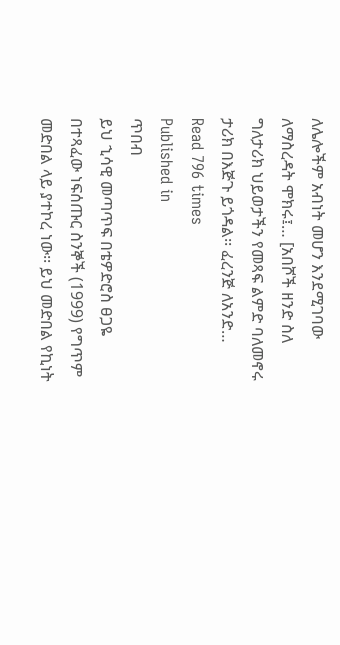ለሌሎችም አብነት መሆን እንደሚገባው ለማስረዳት ሞክሩ፤… [አበሾች ዘንድ ስለ ግለታሪክ ህይወታችን የመጻፍ ልምድ ባለመኖሩ ታሪክ በእጅጉ ይጎዳል፡፡ ፈረንጅ ለአንድ…
Read 796 times
Published in
ጥበብ
ይህ ኂሳዊ መጣጥፍ በቴዎድሮስ ፀጋዬ በተጻፈው ነፍሰጡር ስንኞች (1999) የግጥም መድበል ላይ ያተኮረ ነው፡፡ ይህ መድበል የኪነት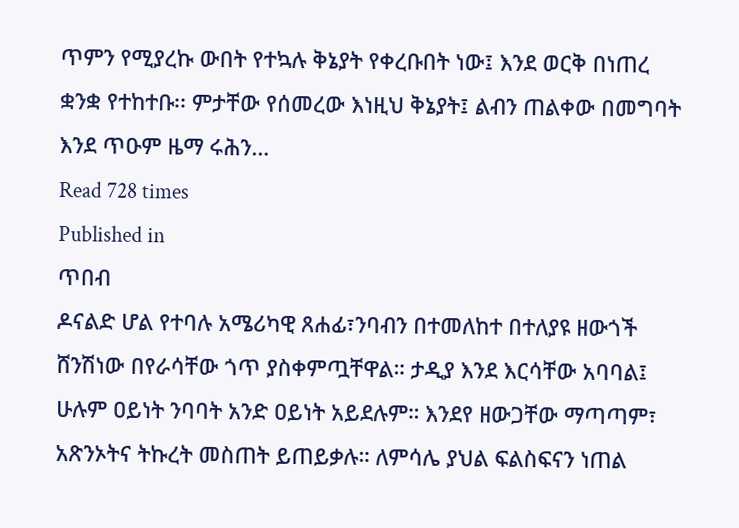ጥምን የሚያረኩ ውበት የተኳሉ ቅኔያት የቀረቡበት ነው፤ እንደ ወርቅ በነጠረ ቋንቋ የተከተቡ፡፡ ምታቸው የሰመረው እነዚህ ቅኔያት፤ ልብን ጠልቀው በመግባት እንደ ጥዑም ዜማ ሩሕን…
Read 728 times
Published in
ጥበብ
ዶናልድ ሆል የተባሉ አሜሪካዊ ጸሐፊ፣ንባብን በተመለከተ በተለያዩ ዘውጎች ሸንሽነው በየራሳቸው ጎጥ ያስቀምጧቸዋል። ታዲያ እንደ እርሳቸው አባባል፤ ሁሉም ዐይነት ንባባት አንድ ዐይነት አይደሉም። እንደየ ዘውጋቸው ማጣጣም፣ አጽንኦትና ትኩረት መስጠት ይጠይቃሉ። ለምሳሌ ያህል ፍልስፍናን ነጠል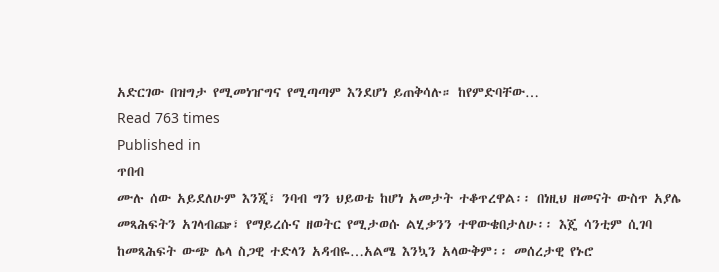አድርገው በዝግታ የሚመነዠግና የሚጣጣም እንደሆነ ይጠቅሳሉ። ከየምድባቸው…
Read 763 times
Published in
ጥበብ
ሙሉ ሰው አይደለሁም እንጂ፣ ንባብ ግን ህይወቴ ከሆነ አመታት ተቆጥረዋል፡፡ በነዚህ ዘመናት ውስጥ አያሌ መጻሕፍትን አገላብጬ፣ የማይረሱና ዘወትር የሚታወሱ ልሂቃንን ተዋውቄበታለሁ፡፡ እጄ ሳንቲም ሲገባ ከመጻሕፍት ውጭ ሌላ ስጋዊ ተድላን አዳብዬ…አልሜ እንኳን አላውቅም፡፡ መሰረታዊ የኑሮ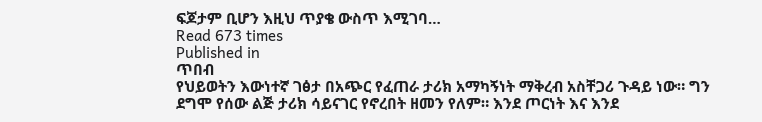ፍጆታም ቢሆን እዚህ ጥያቄ ውስጥ እሚገባ…
Read 673 times
Published in
ጥበብ
የህይወትን እውነተኛ ገፅታ በአጭር የፈጠራ ታሪክ አማካኝነት ማቅረብ አስቸጋሪ ጉዳይ ነው። ግን ደግሞ የሰው ልጅ ታሪክ ሳይናገር የኖረበት ዘመን የለም። እንደ ጦርነት እና እንደ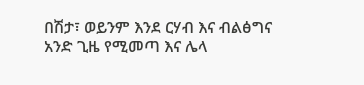በሽታ፣ ወይንም እንደ ርሃብ እና ብልፅግና አንድ ጊዜ የሚመጣ እና ሌላ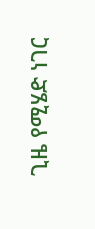ጊዜ የሚሄድ ነገር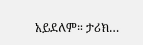አይደለም። ታሪክ…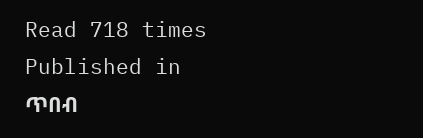Read 718 times
Published in
ጥበብ